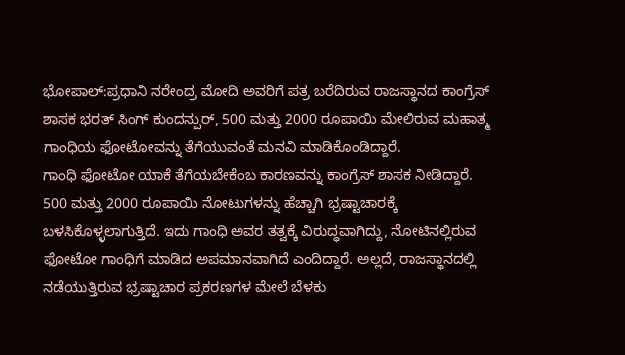ಭೋಪಾಲ್:ಪ್ರಧಾನಿ ನರೇಂದ್ರ ಮೋದಿ ಅವರಿಗೆ ಪತ್ರ ಬರೆದಿರುವ ರಾಜಸ್ಥಾನದ ಕಾಂಗ್ರೆಸ್ ಶಾಸಕ ಭರತ್ ಸಿಂಗ್ ಕುಂದನ್ಪುರ್, 500 ಮತ್ತು 2000 ರೂಪಾಯಿ ಮೇಲಿರುವ ಮಹಾತ್ಮ ಗಾಂಧಿಯ ಫೋಟೋವನ್ನು ತೆಗೆಯುವಂತೆ ಮನವಿ ಮಾಡಿಕೊಂಡಿದ್ದಾರೆ.
ಗಾಂಧಿ ಫೋಟೋ ಯಾಕೆ ತೆಗೆಯಬೇಕೆಂಬ ಕಾರಣವನ್ನು ಕಾಂಗ್ರೆಸ್ ಶಾಸಕ ನೀಡಿದ್ದಾರೆ. 500 ಮತ್ತು 2000 ರೂಪಾಯಿ ನೋಟುಗಳನ್ನು ಹೆಚ್ಚಾಗಿ ಭ್ರಷ್ಟಾಚಾರಕ್ಕೆ ಬಳಸಿಕೊಳ್ಳಲಾಗುತ್ತಿದೆ. ಇದು ಗಾಂಧಿ ಅವರ ತತ್ವಕ್ಕೆ ವಿರುದ್ಧವಾಗಿದ್ದು, ನೋಟಿನಲ್ಲಿರುವ ಫೋಟೋ ಗಾಂಧಿಗೆ ಮಾಡಿದ ಅಪಮಾನವಾಗಿದೆ ಎಂದಿದ್ದಾರೆ. ಅಲ್ಲದೆ, ರಾಜಸ್ಥಾನದಲ್ಲಿ ನಡೆಯುತ್ತಿರುವ ಭ್ರಷ್ಟಾಚಾರ ಪ್ರಕರಣಗಳ ಮೇಲೆ ಬೆಳಕು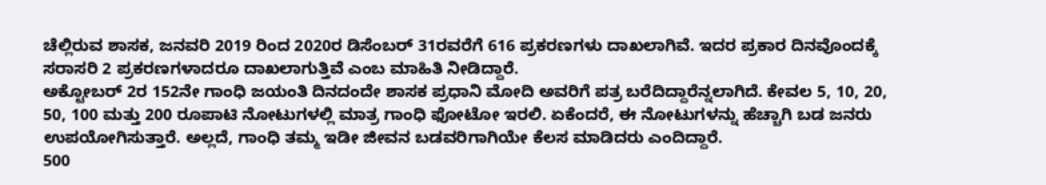ಚೆಲ್ಲಿರುವ ಶಾಸಕ, ಜನವರಿ 2019 ರಿಂದ 2020ರ ಡಿಸೆಂಬರ್ 31ರವರೆಗೆ 616 ಪ್ರಕರಣಗಳು ದಾಖಲಾಗಿವೆ. ಇದರ ಪ್ರಕಾರ ದಿನವೊಂದಕ್ಕೆ ಸರಾಸರಿ 2 ಪ್ರಕರಣಗಳಾದರೂ ದಾಖಲಾಗುತ್ತಿವೆ ಎಂಬ ಮಾಹಿತಿ ನೀಡಿದ್ದಾರೆ.
ಅಕ್ಟೋಬರ್ 2ರ 152ನೇ ಗಾಂಧಿ ಜಯಂತಿ ದಿನದಂದೇ ಶಾಸಕ ಪ್ರಧಾನಿ ಮೋದಿ ಅವರಿಗೆ ಪತ್ರ ಬರೆದಿದ್ದಾರೆನ್ನಲಾಗಿದೆ. ಕೇವಲ 5, 10, 20, 50, 100 ಮತ್ತು 200 ರೂಪಾಟಿ ನೋಟುಗಳಲ್ಲಿ ಮಾತ್ರ ಗಾಂಧಿ ಫೋಟೋ ಇರಲಿ. ಏಕೆಂದರೆ, ಈ ನೋಟುಗಳನ್ನು ಹೆಚ್ಚಾಗಿ ಬಡ ಜನರು ಉಪಯೋಗಿಸುತ್ತಾರೆ. ಅಲ್ಲದೆ, ಗಾಂಧಿ ತಮ್ಮ ಇಡೀ ಜೀವನ ಬಡವರಿಗಾಗಿಯೇ ಕೆಲಸ ಮಾಡಿದರು ಎಂದಿದ್ದಾರೆ.
500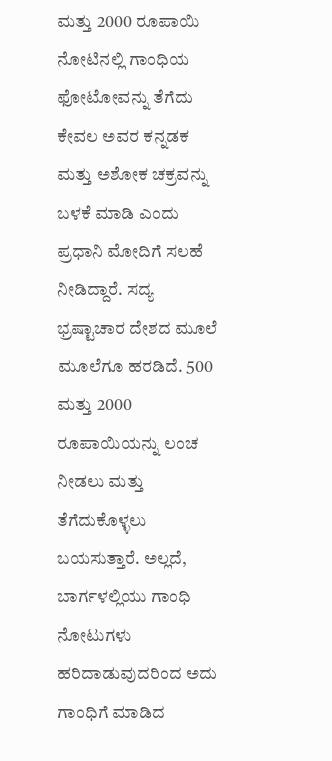ಮತ್ತು 2000 ರೂಪಾಯಿ ನೋಟಿನಲ್ಲಿ ಗಾಂಧಿಯ ಫೋಟೋವನ್ನು ತೆಗೆದು ಕೇವಲ ಅವರ ಕನ್ನಡಕ ಮತ್ತು ಅಶೋಕ ಚಕ್ರವನ್ನು ಬಳಕೆ ಮಾಡಿ ಎಂದು ಪ್ರಧಾನಿ ಮೋದಿಗೆ ಸಲಹೆ ನೀಡಿದ್ದಾರೆ. ಸದ್ಯ ಭ್ರಷ್ಟಾಚಾರ ದೇಶದ ಮೂಲೆ ಮೂಲೆಗೂ ಹರಡಿದೆ. 500 ಮತ್ತು 2000 ರೂಪಾಯಿಯನ್ನು ಲಂಚ ನೀಡಲು ಮತ್ತು ತೆಗೆದುಕೊಳ್ಳಲು ಬಯಸುತ್ತಾರೆ. ಅಲ್ಲದೆ, ಬಾರ್ಗಳಲ್ಲಿಯು ಗಾಂಧಿ ನೋಟುಗಳು ಹರಿದಾಡುವುದರಿಂದ ಅದು ಗಾಂಧಿಗೆ ಮಾಡಿದ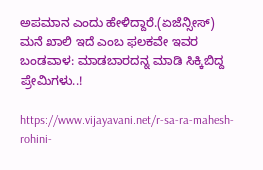ಅಪಮಾನ ಎಂದು ಹೇಳಿದ್ದಾರೆ.(ಏಜೆನ್ಸೀಸ್)
ಮನೆ ಖಾಲಿ ಇದೆ ಎಂಬ ಫಲಕವೇ ಇವರ ಬಂಡವಾಳ: ಮಾಡಬಾರದನ್ನ ಮಾಡಿ ಸಿಕ್ಕಿಬಿದ್ದ ಪ್ರೇಮಿಗಳು..!

https://www.vijayavani.net/r-sa-ra-mahesh-rohini-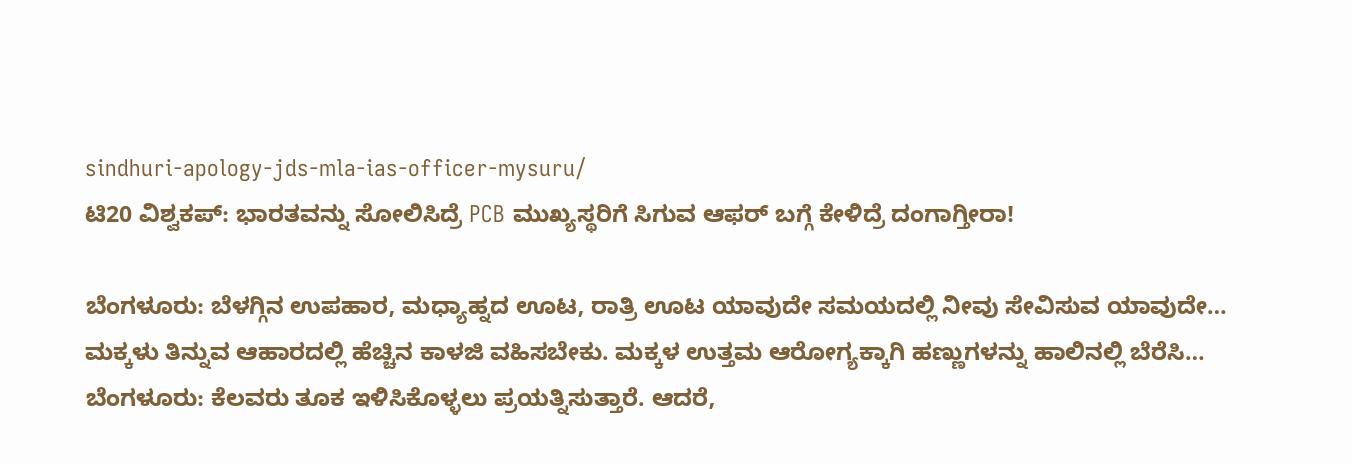sindhuri-apology-jds-mla-ias-officer-mysuru/
ಟಿ20 ವಿಶ್ವಕಪ್: ಭಾರತವನ್ನು ಸೋಲಿಸಿದ್ರೆ PCB ಮುಖ್ಯಸ್ಥರಿಗೆ ಸಿಗುವ ಆಫರ್ ಬಗ್ಗೆ ಕೇಳಿದ್ರೆ ದಂಗಾಗ್ತೀರಾ!

ಬೆಂಗಳೂರು: ಬೆಳಗ್ಗಿನ ಉಪಹಾರ, ಮಧ್ಯಾಹ್ನದ ಊಟ, ರಾತ್ರಿ ಊಟ ಯಾವುದೇ ಸಮಯದಲ್ಲಿ ನೀವು ಸೇವಿಸುವ ಯಾವುದೇ…
ಮಕ್ಕಳು ತಿನ್ನುವ ಆಹಾರದಲ್ಲಿ ಹೆಚ್ಚಿನ ಕಾಳಜಿ ವಹಿಸಬೇಕು. ಮಕ್ಕಳ ಉತ್ತಮ ಆರೋಗ್ಯಕ್ಕಾಗಿ ಹಣ್ಣುಗಳನ್ನು ಹಾಲಿನಲ್ಲಿ ಬೆರೆಸಿ…
ಬೆಂಗಳೂರು: ಕೆಲವರು ತೂಕ ಇಳಿಸಿಕೊಳ್ಳಲು ಪ್ರಯತ್ನಿಸುತ್ತಾರೆ. ಆದರೆ,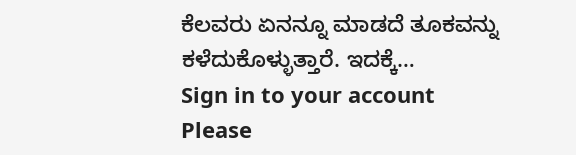ಕೆಲವರು ಏನನ್ನೂ ಮಾಡದೆ ತೂಕವನ್ನು ಕಳೆದುಕೊಳ್ಳುತ್ತಾರೆ. ಇದಕ್ಕೆ…
Sign in to your account
Please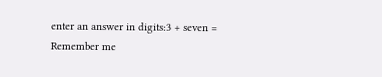enter an answer in digits:3 + seven =
Remember me